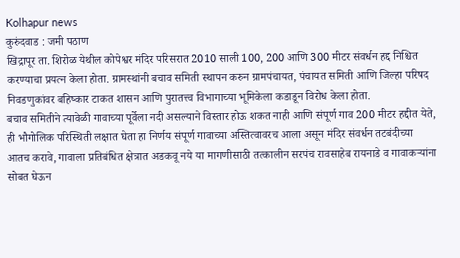Kolhapur news
कुरुंदवाड : जमी पठाण
खिद्रापूर ता. शिरोळ येथील कोपेश्वर मंदिर परिसरात 2010 साली 100, 200 आणि 300 मीटर संवर्धन हद्द निश्चित करण्याचा प्रयत्न केला होता. ग्रामस्थांनी बचाव समिती स्थापन करुन ग्रामपंचायत, पंचायत समिती आणि जिल्हा परिषद निवडणुकांवर बहिष्कार टाकत शासन आणि पुरातत्त्व विभागाच्या भूमिकेला कडाडून विरोध केला होता.
बचाव समितीने त्यावेळी गावाच्या पूर्वेला नदी असल्याने विस्तार होऊ शकत नाही आणि संपूर्ण गाव 200 मीटर हद्दीत येते, ही भौगोलिक परिस्थिती लक्षात घेता हा निर्णय संपूर्ण गावाच्या अस्तित्वावरच आला असून मंदिर संवर्धन तटबंदीच्या आतच करावे, गावाला प्रतिबंधित क्षेत्रात अडकवू नये या मागणीसाठी तत्कालीन सरपंच रावसाहेब रायनाडे व गावाकऱ्यांना सोबत घेऊन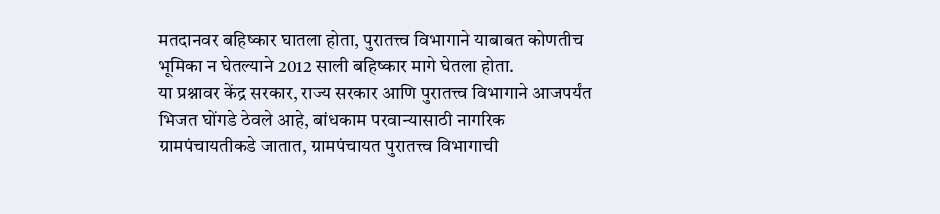मतदानवर बहिष्कार घातला होता, पुरातत्त्व विभागाने याबाबत कोणतीच भूमिका न घेतल्याने 2012 साली बहिष्कार मागे घेतला होता.
या प्रश्नावर केंद्र सरकार, राज्य सरकार आणि पुरातत्त्व विभागाने आजपर्यंत भिजत घोंगडे ठेवले आहे, बांधकाम परवान्यासाठी नागरिक ग्रामपंचायतीकडे जातात, ग्रामपंचायत पुरातत्त्व विभागाची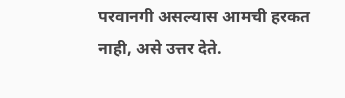परवानगी असल्यास आमची हरकत नाही, असे उत्तर देते.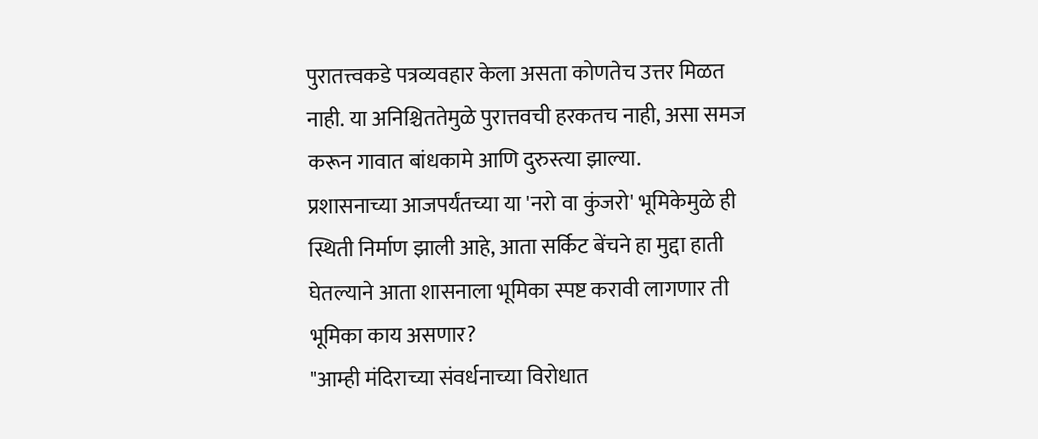पुरातत्त्वकडे पत्रव्यवहार केला असता कोणतेच उत्तर मिळत नाही. या अनिश्चिततेमुळे पुरात्तवची हरकतच नाही, असा समज करून गावात बांधकामे आणि दुरुस्त्या झाल्या.
प्रशासनाच्या आजपर्यंतच्या या 'नरो वा कुंजरो' भूमिकेमुळे ही स्थिती निर्माण झाली आहे, आता सर्किट बेंचने हा मुद्दा हाती घेतल्याने आता शासनाला भूमिका स्पष्ट करावी लागणार ती भूमिका काय असणार?
"आम्ही मंदिराच्या संवर्धनाच्या विरोधात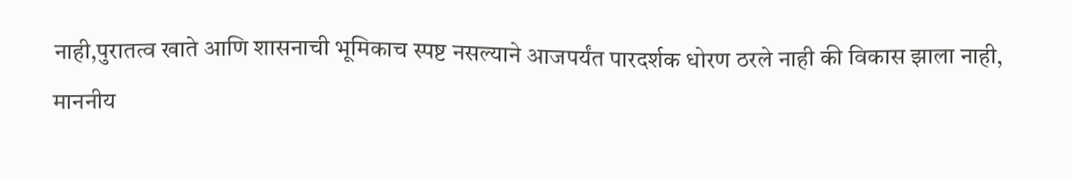नाही,पुरातत्व खाते आणि शासनाची भूमिकाच स्पष्ट नसल्याने आजपर्यंत पारदर्शक धोरण ठरले नाही की विकास झाला नाही, माननीय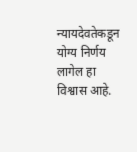न्यायदेवतेकडून योग्य निर्णय लागेल हा विश्वास आहे.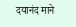दयानंद माने